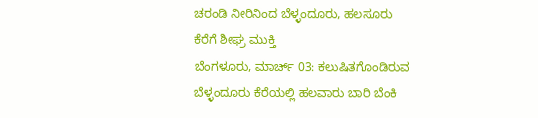ಚರಂಡಿ ನೀರಿನಿಂದ ಬೆಳ್ಳಂದೂರು, ಹಲಸೂರು ಕೆರೆಗೆ ಶೀಘ್ರ ಮುಕ್ತಿ
ಬೆಂಗಳೂರು, ಮಾರ್ಚ್ 03: ಕಲುಷಿತಗೊಂಡಿರುವ ಬೆಳ್ಳಂದೂರು ಕೆರೆಯಲ್ಲಿ ಹಲವಾರು ಬಾರಿ ಬೆಂಕಿ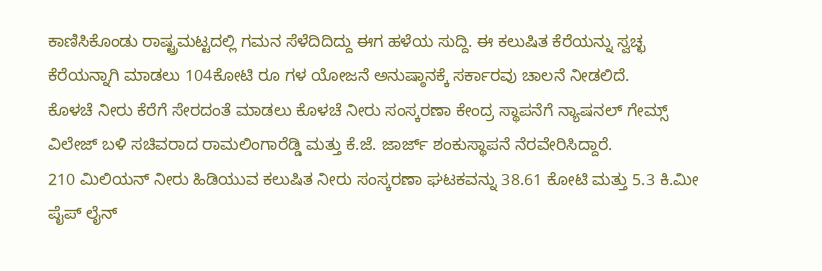ಕಾಣಿಸಿಕೊಂಡು ರಾಷ್ಟ್ರಮಟ್ಟದಲ್ಲಿ ಗಮನ ಸೆಳೆದಿದಿದ್ದು ಈಗ ಹಳೆಯ ಸುದ್ದಿ. ಈ ಕಲುಷಿತ ಕೆರೆಯನ್ನು ಸ್ವಚ್ಛ ಕೆರೆಯನ್ನಾಗಿ ಮಾಡಲು 104ಕೋಟಿ ರೂ ಗಳ ಯೋಜನೆ ಅನುಷ್ಠಾನಕ್ಕೆ ಸರ್ಕಾರವು ಚಾಲನೆ ನೀಡಲಿದೆ.
ಕೊಳಚೆ ನೀರು ಕೆರೆಗೆ ಸೇರದಂತೆ ಮಾಡಲು ಕೊಳಚೆ ನೀರು ಸಂಸ್ಕರಣಾ ಕೇಂದ್ರ ಸ್ಥಾಪನೆಗೆ ನ್ಯಾಷನಲ್ ಗೇಮ್ಸ್ ವಿಲೇಜ್ ಬಳಿ ಸಚಿವರಾದ ರಾಮಲಿಂಗಾರೆಡ್ಡಿ ಮತ್ತು ಕೆ.ಜೆ. ಜಾರ್ಜ್ ಶಂಕುಸ್ಥಾಪನೆ ನೆರವೇರಿಸಿದ್ದಾರೆ.
210 ಮಿಲಿಯನ್ ನೀರು ಹಿಡಿಯುವ ಕಲುಷಿತ ನೀರು ಸಂಸ್ಕರಣಾ ಘಟಕವನ್ನು 38.61 ಕೋಟಿ ಮತ್ತು 5.3 ಕಿ.ಮೀ ಪೈಪ್ ಲೈನ್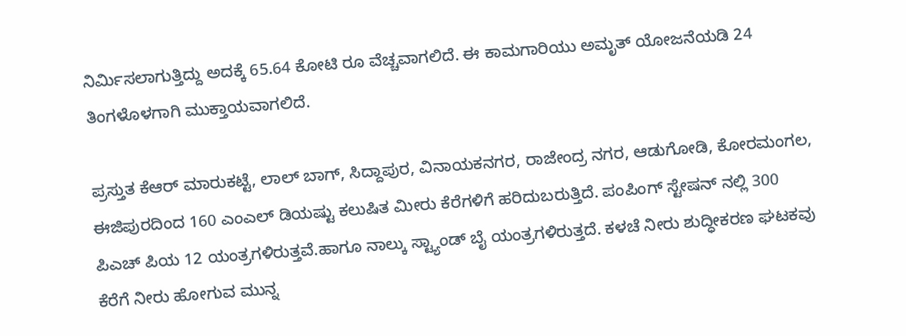ನಿರ್ಮಿಸಲಾಗುತ್ತಿದ್ದು ಅದಕ್ಕೆ 65.64 ಕೋಟಿ ರೂ ವೆಚ್ಚವಾಗಲಿದೆ. ಈ ಕಾಮಗಾರಿಯು ಅಮೃತ್ ಯೋಜನೆಯಡಿ 24 ತಿಂಗಳೊಳಗಾಗಿ ಮುಕ್ತಾಯವಾಗಲಿದೆ.

ಪ್ರಸ್ತುತ ಕೆಆರ್ ಮಾರುಕಟ್ಟೆ, ಲಾಲ್ ಬಾಗ್, ಸಿದ್ದಾಪುರ, ವಿನಾಯಕನಗರ, ರಾಜೇಂದ್ರ ನಗರ, ಆಡುಗೋಡಿ, ಕೋರಮಂಗಲ, ಈಜಿಪುರದಿಂದ 160 ಎಂಎಲ್ ಡಿಯಷ್ಟು ಕಲುಷಿತ ಮೀರು ಕೆರೆಗಳಿಗೆ ಹರಿದುಬರುತ್ತಿದೆ. ಪಂಪಿಂಗ್ ಸ್ಟೇಷನ್ ನಲ್ಲಿ 300 ಪಿಎಚ್ ಪಿಯ 12 ಯಂತ್ರಗಳಿರುತ್ತವೆ.ಹಾಗೂ ನಾಲ್ಕು ಸ್ಟ್ಯಾಂಡ್ ಬೈ ಯಂತ್ರಗಳಿರುತ್ತದೆ. ಕಳಚೆ ನೀರು ಶುದ್ಧೀಕರಣ ಘಟಕವು ಕೆರೆಗೆ ನೀರು ಹೋಗುವ ಮುನ್ನ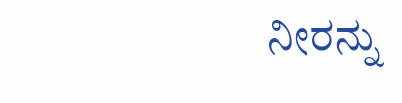ನೀರನ್ನು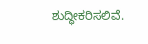ಶುದ್ಧೀಕರಿಸಲಿವೆ.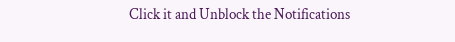Click it and Unblock the Notifications